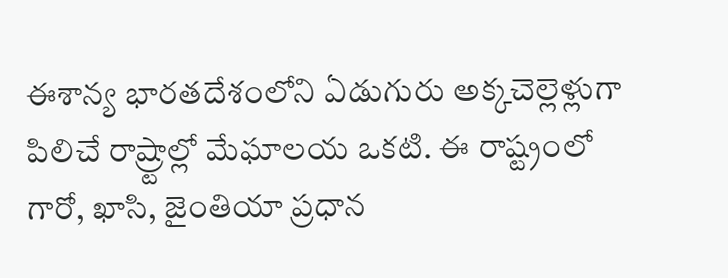ఈశాన్య భారతదేశంలోని ఏడుగురు అక్కచెల్లెళ్లుగా పిలిచే రాష్ర్టాల్లో మేఘాలయ ఒకటి. ఈ రాష్ట్రంలో గారో, ఖాసి, జైంతియా ప్రధాన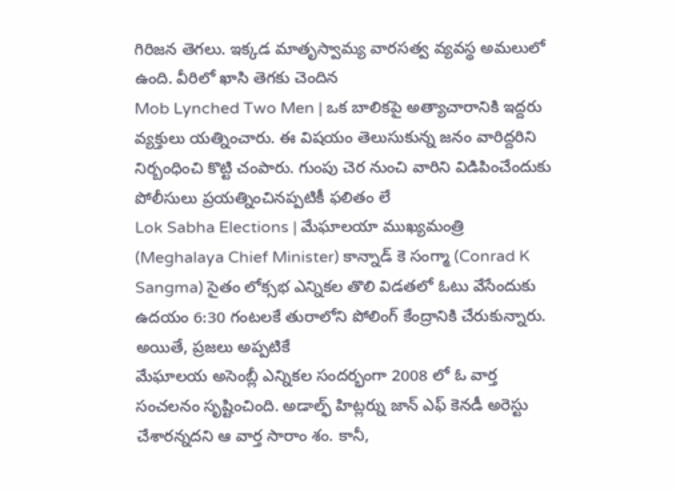గిరిజన తెగలు. ఇక్కడ మాతృస్వామ్య వారసత్వ వ్యవస్థ అమలులో ఉంది. వీరిలో ఖాసి తెగకు చెందిన
Mob Lynched Two Men | ఒక బాలికపై అత్యాచారానికి ఇద్దరు వ్యక్తులు యత్నించారు. ఈ విషయం తెలుసుకున్న జనం వారిద్దరిని నిర్బంధించి కొట్టి చంపారు. గుంపు చెర నుంచి వారిని విడిపించేందుకు పోలీసులు ప్రయత్నించినప్పటికీ ఫలితం లే
Lok Sabha Elections | మేఘాలయా ముఖ్యమంత్రి (Meghalaya Chief Minister) కాన్నాడ్ కె సంగ్మా (Conrad K Sangma) సైతం లోక్సభ ఎన్నికల తొలి విడతలో ఓటు వేసేందుకు ఉదయం 6:30 గంటలకే తురాలోని పోలింగ్ కేంద్రానికి చేరుకున్నారు. అయితే, ప్రజలు అప్పటికే
మేఘాలయ అసెంబ్లీ ఎన్నికల సందర్భంగా 2008 లో ఓ వార్త సంచలనం సృష్టించింది. అడాల్ఫ్ హిట్లర్ను జాన్ ఎఫ్ కెనడీ అరెస్టు చేశారన్నదని ఆ వార్త సారాం శం. కానీ,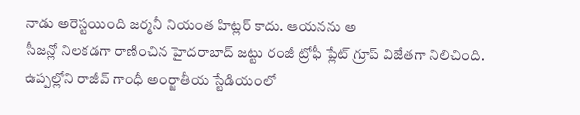నాడు అరెస్టయింది జర్మనీ నియంత హిట్లర్ కాదు. ఆయనను అ
సీజన్లో నిలకడగా రాణించిన హైదరాబాద్ జట్టు రంజీ ట్రోఫీ ప్లేట్ గ్రూప్ విజేతగా నిలిచింది. ఉప్పల్లోని రాజీవ్ గాంధీ అంర్జాతీయ స్టేడియంలో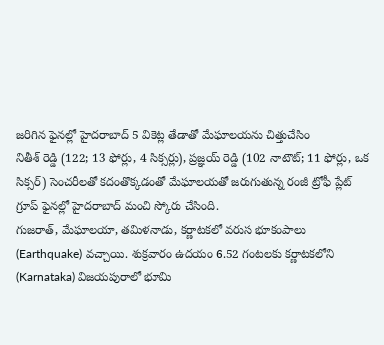జరిగిన ఫైనల్లో హైదరాబాద్ 5 వికెట్ల తేడాతో మేఘాలయను చిత్తుచేసిం
నితీశ్ రెడ్డి (122; 13 ఫోర్లు, 4 సిక్సర్లు), ప్రజ్ఞయ్ రెడ్డి (102 నాటౌట్; 11 ఫోర్లు, ఒక సిక్సర్) సెంచరీలతో కదంతొక్కడంతో మేఘాలయతో జరుగుతున్న రంజీ ట్రోఫీ ప్లేట్ గ్రూప్ ఫైనల్లో హైదరాబాద్ మంచి స్కోరు చేసింది.
గుజరాత్, మేఘాలయా, తమిళనాడు, కర్ణాటకలో వరుస భూకంపాలు (Earthquake) వచ్చాయి. శుక్రవారం ఉదయం 6.52 గంటలకు కర్ణాటకలోని (Karnataka) విజయపురాలో భూమి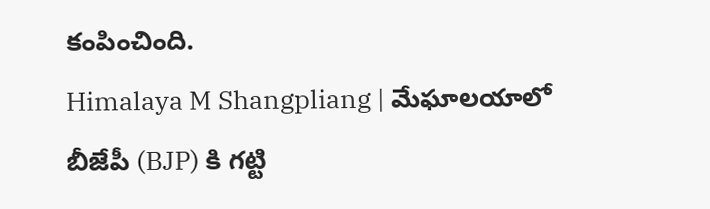కంపించింది.
Himalaya M Shangpliang | మేఘాలయాలో బీజేపీ (BJP) కి గట్టి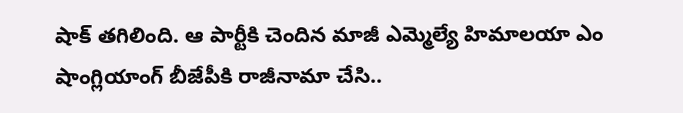షాక్ తగిలింది. ఆ పార్టీకి చెందిన మాజీ ఎమ్మెల్యే హిమాలయా ఎం షాంగ్లియాంగ్ బీజేపీకి రాజీనామా చేసి..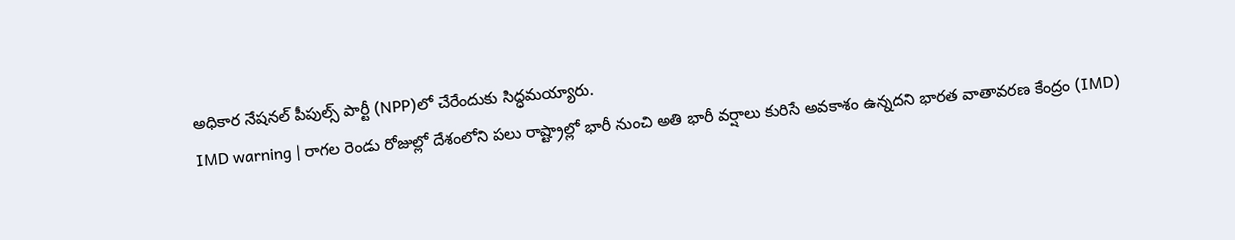అధికార నేషనల్ పీపుల్స్ పార్టీ (NPP)లో చేరేందుకు సిద్ధమయ్యారు.
IMD warning | రాగల రెండు రోజుల్లో దేశంలోని పలు రాష్ట్రాల్లో భారీ నుంచి అతి భారీ వర్షాలు కురిసే అవకాశం ఉన్నదని భారత వాతావరణ కేంద్రం (IMD)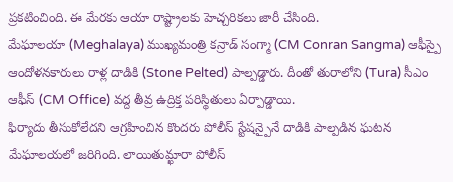ప్రకటించింది. ఈ మేరకు ఆయా రాష్ట్రాలకు హెచ్చరికలు జారీ చేసింది.
మేఘాలయా (Meghalaya) ముఖ్యమంత్రి కన్రాడ్ సంగ్మా (CM Conran Sangma) ఆఫీస్పై ఆందోళనకారులు రాళ్ల దాడికి (Stone Pelted) పాల్పడ్డారు. దీంతో తురాలోని (Tura) సీఎం ఆఫీస్ (CM Office) వద్ద తీవ్ర ఉద్రిక్త పరిస్థితులు ఏర్పాడ్డాయి.
ఫిర్యాదు తీసుకోలేదని ఆగ్రహించిన కొందరు పోలీస్ స్టేషన్పైనే దాడికి పాల్పడిన ఘటన మేఘాలయలో జరిగింది. లాయితుమ్ఖారా పోలీస్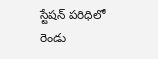స్టేషన్ పరిధిలో రెండు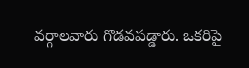వర్గాలవారు గొడవపడ్డారు. ఒకరిపై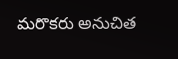మరొకరు అనుచిత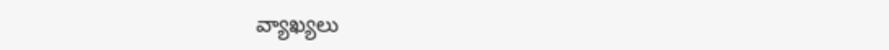వ్యాఖ్యలు